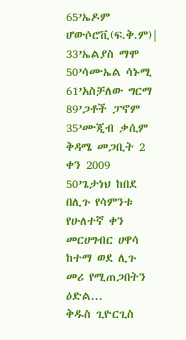65’ኤዶም ሆውሶሮቪ(ፍ.ቅ.ም)|
33’ኤልያስ ማሞ
50’ሳሙኤል ሳኑሚ
61’አስቻለው ግርማ
89’ጋቶች ፓኖም
35’ሙጂብ ቃሲም
ቅዳሜ መጋቢት 2 ቀን 2009
50’ጌታነህ ከበደ
በሊጉ የሳምንቱ የሁለተኛ ቀን መርሀግብር ሀዋሳ ከተማ ወደ ሊጉ መሪ የሚጠጋበትን ዕድል...
ቅዱስ ጊዮርጊስ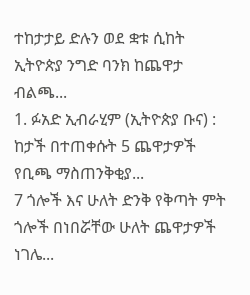ተከታታይ ድሉን ወደ ቋቱ ሲከት ኢትዮጵያ ንግድ ባንክ ከጨዋታ ብልጫ...
1. ፉአድ ኢብራሂም (ኢትዮጵያ ቡና) : ከታች በተጠቀሱት 5 ጨዋታዎች የቢጫ ማስጠንቅቂያ...
7 ጎሎች እና ሁለት ድንቅ የቅጣት ምት ጎሎች በነበሯቸው ሁለት ጨዋታዎች ነገሌ...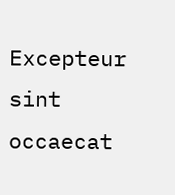Excepteur sint occaecat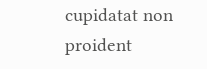cupidatat non proident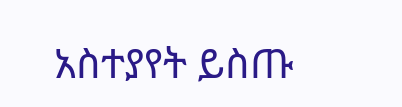አስተያየት ይስጡ